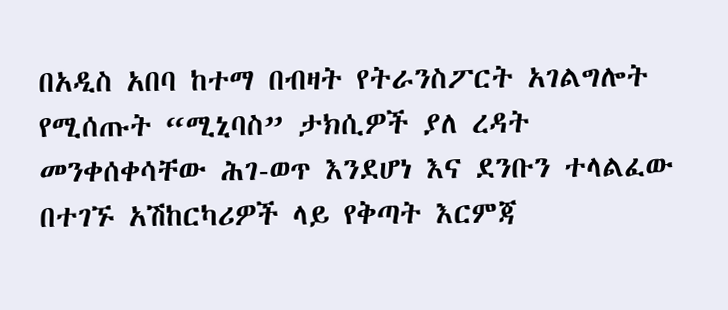በአዲስ አበባ ከተማ በብዛት የትራንስፖርት አገልግሎት የሚሰጡት “ሚኒባስ” ታክሲዎች ያለ ረዳት መንቀሰቀሳቸው ሕገ-ወጥ እንደሆነ እና ደንቡን ተላልፈው በተገኙ አሽከርካሪዎች ላይ የቅጣት እርምጃ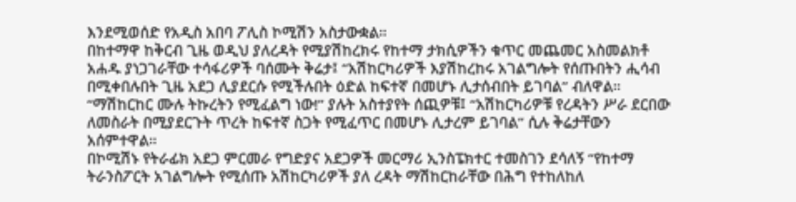እንደሚወሰድ የአዲስ አበባ ፖሊስ ኮሚሽን አስታውቋል።
በከተማዋ ከቅርብ ጊዜ ወዲህ ያለረዳት የሚያሽከረክሩ የከተማ ታክሲዎችን ቁጥር መጨመር አስመልክቶ አሐዱ ያነጋገራቸው ተሳፋሪዎች ባሰሙት ቅሬታ፤ “አሽከርካሪዎች እያሽከረከሩ አገልግሎት የሰጡበትን ሒሳብ በሚቀበሉበት ጊዜ አደጋ ሊያደርሱ የሚችሉበት ዕድል ከፍተኛ በመሆኑ ሊታሰብበት ይገባል” ብለዋል።
“ማሽከርከር ሙሉ ትኩረትን የሚፈልግ ነው!” ያሉት አስተያየት ሰጪዎቹ፤ “አሽከርካሪዎቹ የረዳትን ሥራ ደርበው ለመስራት በሚያደርጉት ጥረት ከፍተኛ ስጋት የሚፈጥር በመሆኑ ሊታረም ይገባል” ሲሉ ቅሬታቸውን አሰምተዋል።
በኮሚሽኑ የትራፊክ አደጋ ምርመራ የግድያና አደጋዎች መርማሪ ኢንስፔክተር ተመስገን ደሳለኝ “የከተማ ትራንስፖርት አገልግሎት የሚሰጡ አሽከርካሪዎች ያለ ረዳት ማሽከርከራቸው በሕግ የተከለከለ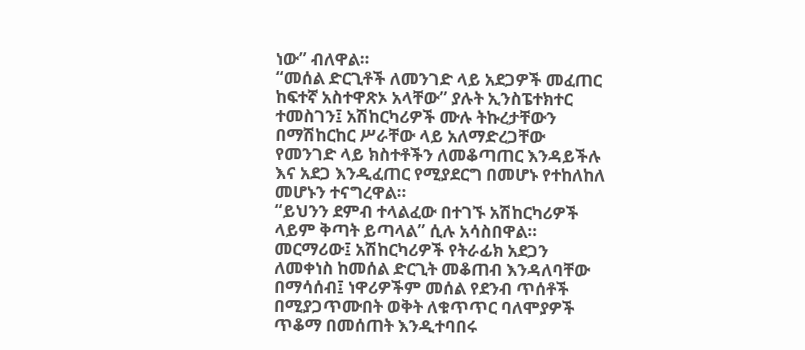ነው” ብለዋል።
“መሰል ድርጊቶች ለመንገድ ላይ አደጋዎች መፈጠር ከፍተኛ አስተዋጽኦ አላቸው” ያሉት ኢንስፔተክተር ተመስገን፤ አሽከርካሪዎች ሙሉ ትኩረታቸውን በማሽከርከር ሥራቸው ላይ አለማድረጋቸው የመንገድ ላይ ክስተቶችን ለመቆጣጠር እንዳይችሉ እና አደጋ እንዲፈጠር የሚያደርግ በመሆኑ የተከለከለ መሆኑን ተናግረዋል።
“ይህንን ደምብ ተላልፈው በተገኙ አሽከርካሪዎች ላይም ቅጣት ይጣላል” ሲሉ አሳስበዋል።
መርማሪው፤ አሽከርካሪዎች የትራፊክ አደጋን ለመቀነስ ከመሰል ድርጊት መቆጠብ እንዳለባቸው በማሳሰብ፤ ነዋሪዎችም መሰል የደንብ ጥሰቶች በሚያጋጥሙበት ወቅት ለቁጥጥር ባለሞያዎች ጥቆማ በመሰጠት እንዲተባበሩ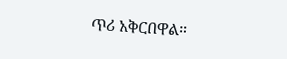ጥሪ አቅርበዋል።